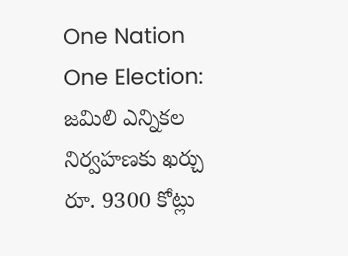One Nation One Election: జమిలి ఎన్నికల నిర్వహణకు ఖర్చు రూ. 9300 కోట్లు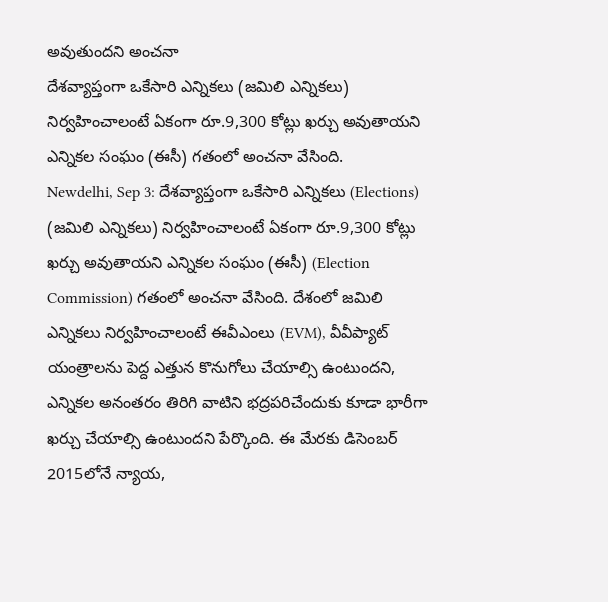అవుతుందని అంచనా
దేశవ్యాప్తంగా ఒకేసారి ఎన్నికలు (జమిలి ఎన్నికలు) నిర్వహించాలంటే ఏకంగా రూ.9,300 కోట్లు ఖర్చు అవుతాయని ఎన్నికల సంఘం (ఈసీ) గతంలో అంచనా వేసింది.
Newdelhi, Sep 3: దేశవ్యాప్తంగా ఒకేసారి ఎన్నికలు (Elections) (జమిలి ఎన్నికలు) నిర్వహించాలంటే ఏకంగా రూ.9,300 కోట్లు ఖర్చు అవుతాయని ఎన్నికల సంఘం (ఈసీ) (Election Commission) గతంలో అంచనా వేసింది. దేశంలో జమిలి ఎన్నికలు నిర్వహించాలంటే ఈవీఎంలు (EVM), వీవీప్యాట్ యంత్రాలను పెద్ద ఎత్తున కొనుగోలు చేయాల్సి ఉంటుందని, ఎన్నికల అనంతరం తిరిగి వాటిని భద్రపరిచేందుకు కూడా భారీగా ఖర్చు చేయాల్సి ఉంటుందని పేర్కొంది. ఈ మేరకు డిసెంబర్ 2015లోనే న్యాయ,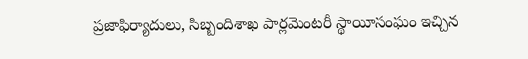ప్రజాఫిర్యాదులు, సిబ్బందిశాఖ పార్లమెంటరీ స్థాయీసంఘం ఇచ్చిన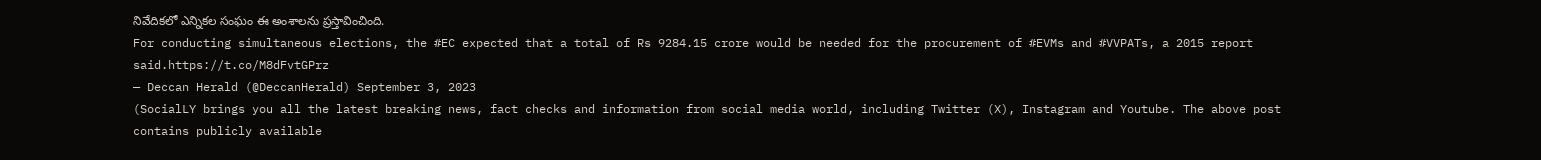నివేదికలో ఎన్నికల సంఘం ఈ అంశాలను ప్రస్తావించింది.
For conducting simultaneous elections, the #EC expected that a total of Rs 9284.15 crore would be needed for the procurement of #EVMs and #VVPATs, a 2015 report said.https://t.co/M8dFvtGPrz
— Deccan Herald (@DeccanHerald) September 3, 2023
(SocialLY brings you all the latest breaking news, fact checks and information from social media world, including Twitter (X), Instagram and Youtube. The above post contains publicly available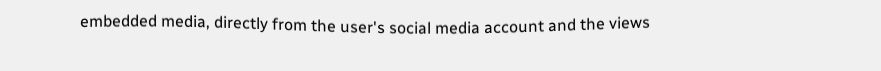embedded media, directly from the user's social media account and the views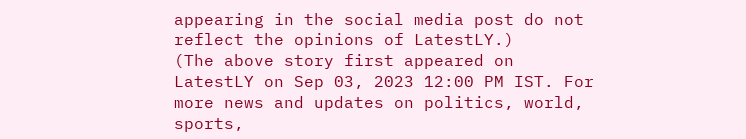appearing in the social media post do not reflect the opinions of LatestLY.)
(The above story first appeared on LatestLY on Sep 03, 2023 12:00 PM IST. For more news and updates on politics, world, sports,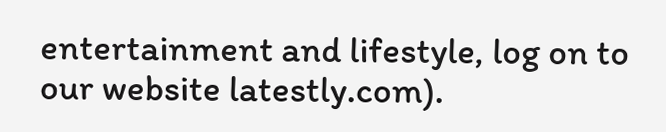entertainment and lifestyle, log on to our website latestly.com).